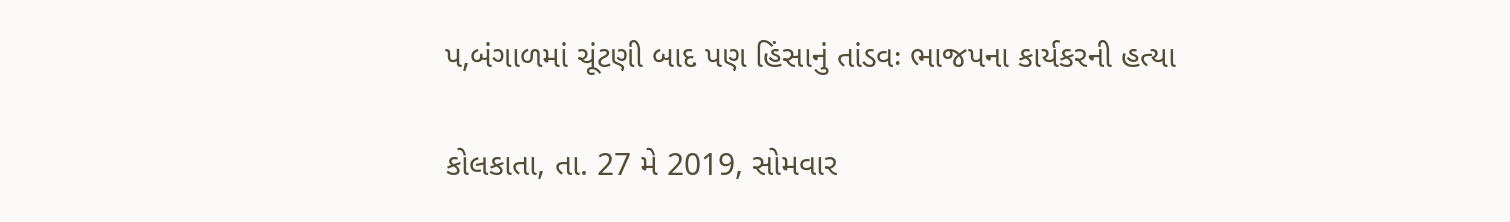પ,બંગાળમાં ચૂંટણી બાદ પણ હિંસાનું તાંડવઃ ભાજપના કાર્યકરની હત્યા

કોલકાતા, તા. 27 મે 2019, સોમવાર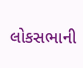લોકસભાની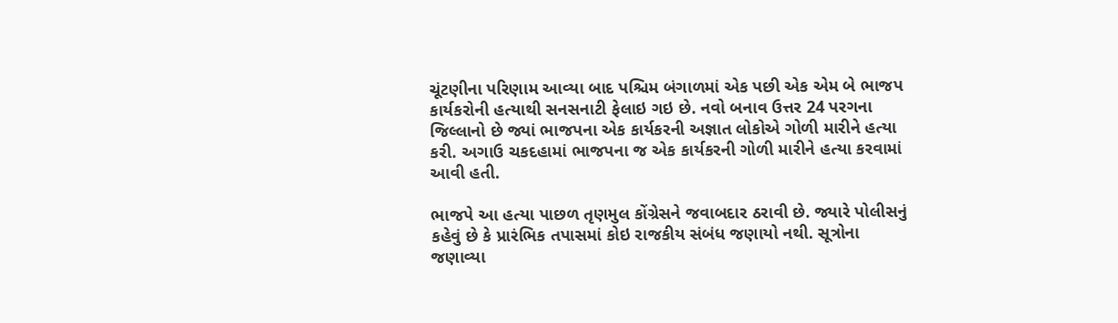ચૂંટણીના પરિણામ આવ્યા બાદ પશ્ચિમ બંગાળમાં એક પછી એક એમ બે ભાજપ કાર્યકરોની હત્યાથી સનસનાટી ફેલાઇ ગઇ છે. નવો બનાવ ઉત્તર 24 પરગના જિલ્લાનો છે જ્યાં ભાજપના એક કાર્યકરની અજ્ઞાત લોકોએ ગોળી મારીને હત્યા કરી. અગાઉ ચકદહામાં ભાજપના જ એક કાર્યકરની ગોળી મારીને હત્યા કરવામાં આવી હતી.

ભાજપે આ હત્યા પાછળ તૃણમુલ કોંગ્રેસને જવાબદાર ઠરાવી છે. જ્યારે પોલીસનું કહેવું છે કે પ્રારંભિક તપાસમાં કોઇ રાજકીય સંબંધ જણાયો નથી. સૂત્રોના જણાવ્યા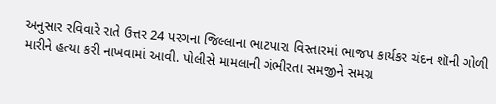અનુસાર રવિવારે રાતે ઉત્તર 24 પરગના જિલ્લાના ભાટપારા વિસ્તારમાં ભાજપ કાર્યકર ચંદન શૉની ગોળી મારીને હત્યા કરી નાખવામાં આવી. પોલીસે મામલાની ગંભીરતા સમજીને સમગ્ર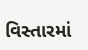વિસ્તારમાં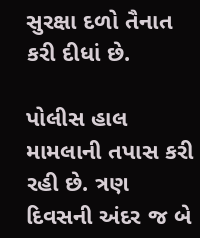સુરક્ષા દળો તૈનાત કરી દીધાં છે.

પોલીસ હાલ મામલાની તપાસ કરી રહી છે. ત્રણ દિવસની અંદર જ બે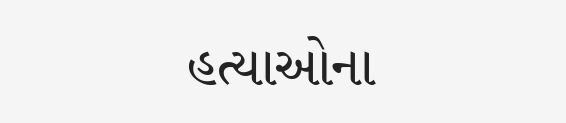હત્યાઓના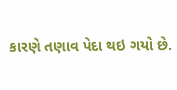કારણે તણાવ પેદા થઇ ગયો છે.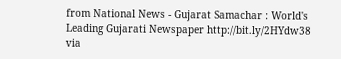from National News - Gujarat Samachar : World's Leading Gujarati Newspaper http://bit.ly/2HYdw38
via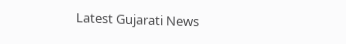Latest Gujarati News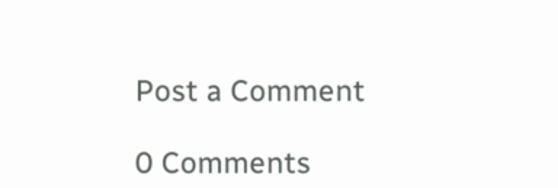Post a Comment

0 Comments